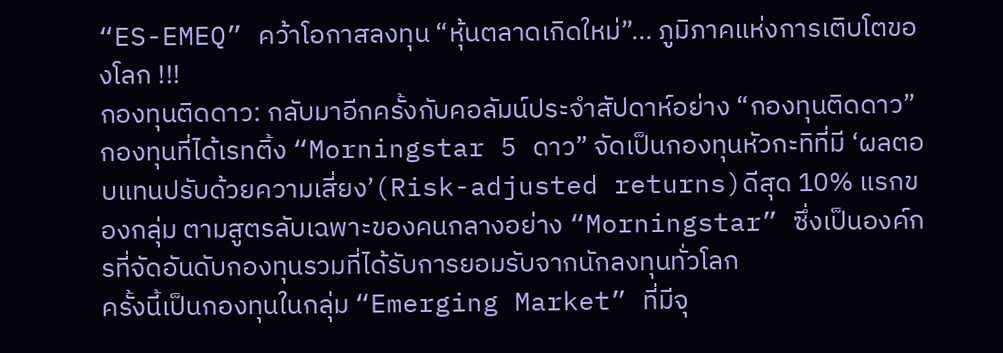“ES-EMEQ” คว้าโอกาสลงทุน “หุ้นตลาดเกิดใหม่”... ภูมิภาคแห่งการเติบโตของโลก !!!
กองทุนติดดาว: กลับมาอีกครั้งกับคอลัมน์ประจำสัปดาห์อย่าง “กองทุนติดดาว” กองทุนที่ได้เรทติ้ง “Morningstar 5 ดาว” จัดเป็นกองทุนหัวกะทิที่มี ‘ผลตอบแทนปรับด้วยความเสี่ยง’(Risk-adjusted returns)ดีสุด 10% แรกของกลุ่ม ตามสูตรลับเฉพาะของคนกลางอย่าง “Morningstar” ซึ่งเป็นองค์กรที่จัดอันดับกองทุนรวมที่ได้รับการยอมรับจากนักลงทุนทั่วโลก
ครั้งนี้เป็นกองทุนในกลุ่ม “Emerging Market” ที่มีจุ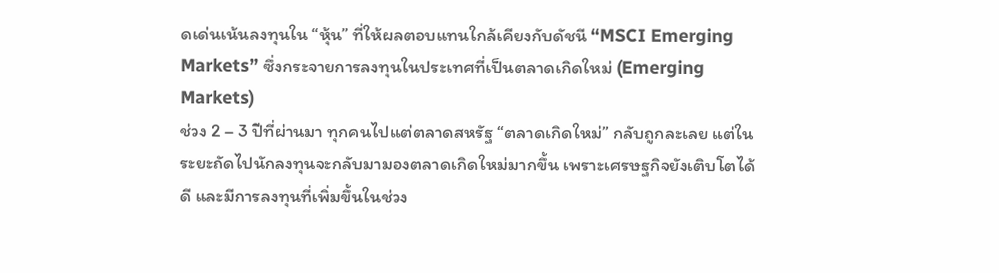ดเด่นเน้นลงทุนใน “หุ้น” ที่ให้ผลตอบแทนใกล้เคียงกับดัชนี “MSCI Emerging Markets” ซึ่งกระจายการลงทุนในประเทศที่เป็นตลาดเกิดใหม่ (Emerging Markets)
ช่วง 2 – 3 ปีที่ผ่านมา ทุกคนไปแต่ตลาดสหรัฐ “ตลาดเกิดใหม่” กลับถูกละเลย แต่ในระยะถัดไปนักลงทุนจะกลับมามองตลาดเกิดใหม่มากขึ้น เพราะเศรษฐกิจยังเติบโตได้ดี และมีการลงทุนที่เพิ่มขึ้นในช่วง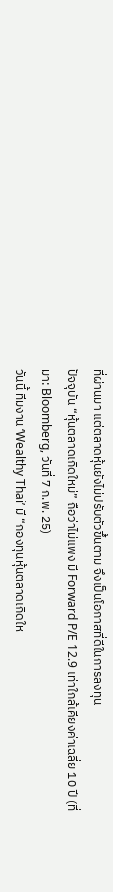ที่ผ่านมา แต่ตลาดหุ้นยังไม่ปรับตัวขึ้นตาม จึงเป็นโอกาสที่ดีในการลงทุน
ปัจจุบัน “หุ้นตลาดเกิดใหม่” ถือว่าไม่แพง มี Forward P/E 12.9 เท่าใกล้เคียงค่าเฉลี่ย 10 ปี (ที่มา: Bloomberg, วันที่ 7 ก.พ. 25)
วันนี้ ทีมงาน ‘Wealthy Thai’ มี “กองทุนหุ้นตลาดเกิดให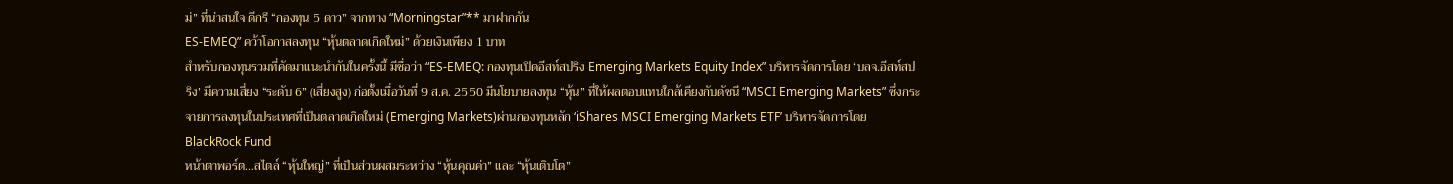ม่” ที่น่าสนใจ ดีกรี “กองทุน 5 ดาว” จากทาง “Morningstar”** มาฝากกัน
ES-EMEQ” คว้าโอกาสลงทุน “หุ้นตลาดเกิดใหม่” ด้วยเงินเพียง 1 บาท
สำหรับกองทุนรวมที่คัดมาแนะนำกันในครั้งนี้ มีชื่อว่า “ES-EMEQ: กองทุนเปิดอีสท์สปริง Emerging Markets Equity Index” บริหารจัดการโดย ‘บลจ.อีสท์สปริง’ มีความเสี่ยง “ระดับ 6” (เสี่ยงสูง) ก่อตั้งเมื่อวันที่ 9 ส.ค. 2550 มีนโยบายลงทุน “หุ้น” ที่ให้ผลตอบแทนใกล้เคียงกับดัชนี “MSCI Emerging Markets” ซึ่งกระจายการลงทุนในประเทศที่เป็นตลาดเกิดใหม่ (Emerging Markets)ผ่านกองทุนหลัก ‘iShares MSCI Emerging Markets ETF’ บริหารจัดการโดย BlackRock Fund
หน้าตาพอร์ต…สไตล์ “หุ้นใหญ่” ที่เป็นส่วนผสมระหว่าง “หุ้นคุณค่า” และ “หุ้นเติบโต”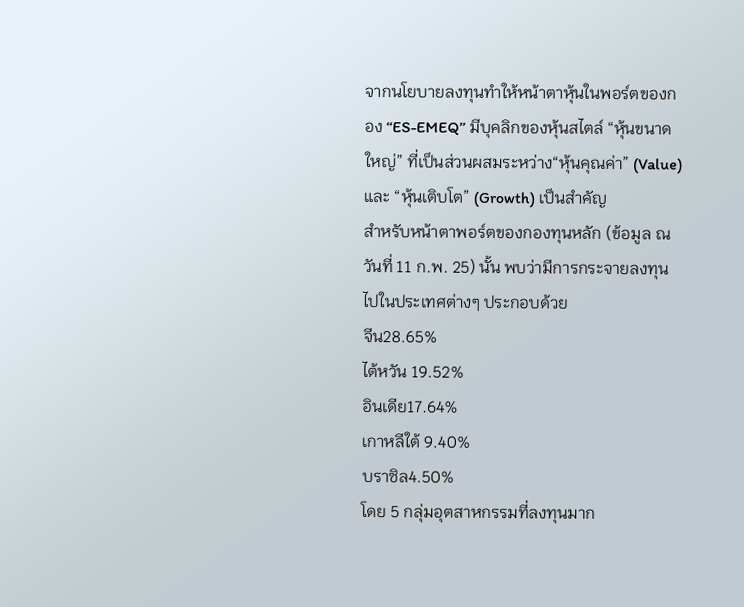จากนโยบายลงทุนทำให้หน้าตาหุ้นในพอร์ตของกอง ‘‘ES-EMEQ’’ มีบุคลิกของหุ้นสไตล์ “หุ้นขนาดใหญ่” ที่เป็นส่วนผสมระหว่าง“หุ้นคุณค่า” (Value) และ “หุ้นเติบโต” (Growth) เป็นสำคัญ
สำหรับหน้าตาพอร์ตของกองทุนหลัก (ข้อมูล ณ วันที่ 11 ก.พ. 25) นั้น พบว่ามีการกระจายลงทุนไปในประเทศต่างๆ ประกอบด้วย
จีน28.65%
ไต้หวัน 19.52%
อินเดีย17.64%
เกาหลีใต้ 9.40%
บราซิล4.50%
โดย 5 กลุ่มอุตสาหกรรมที่ลงทุนมาก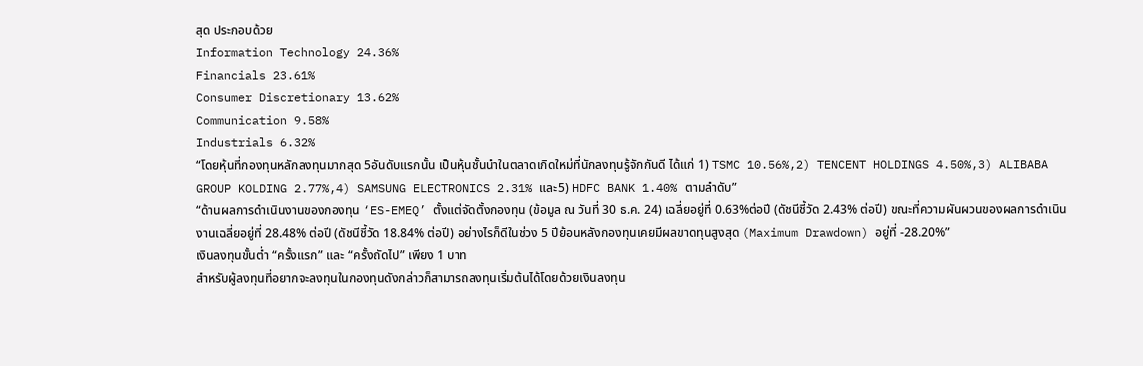สุด ประกอบด้วย
Information Technology 24.36%
Financials 23.61%
Consumer Discretionary 13.62%
Communication 9.58%
Industrials 6.32%
“โดยหุ้นที่กองทุนหลักลงทุนมากสุด 5อันดับแรกนั้น เป็นหุ้นชั้นนำในตลาดเกิดใหม่ที่นักลงทุนรู้จักกันดี ได้แก่ 1) TSMC 10.56%,2) TENCENT HOLDINGS 4.50%,3) ALIBABA GROUP KOLDING 2.77%,4) SAMSUNG ELECTRONICS 2.31% และ5) HDFC BANK 1.40% ตามลำดับ”
“ด้านผลการดำเนินงานของกองทุน ‘ES-EMEQ’ ตั้งแต่จัดตั้งกองทุน (ข้อมูล ณ วันที่ 30 ธ.ค. 24) เฉลี่ยอยู่ที่ 0.63%ต่อปี (ดัชนีชี้วัด 2.43% ต่อปี) ขณะที่ความผันผวนของผลการดำเนินงานเฉลี่ยอยู่ที่ 28.48% ต่อปี (ดัชนีชี้วัด 18.84% ต่อปี) อย่างไรก็ดีในช่วง 5 ปีย้อนหลังกองทุนเคยมีผลขาดทุนสูงสุด (Maximum Drawdown) อยู่ที่ -28.20%”
เงินลงทุนขั้นต่ำ “ครั้งแรก” และ “ครั้งถัดไป” เพียง 1 บาท
สำหรับผู้ลงทุนที่อยากจะลงทุนในกองทุนดังกล่าวก็สามารถลงทุนเริ่มต้นได้โดยด้วยเงินลงทุน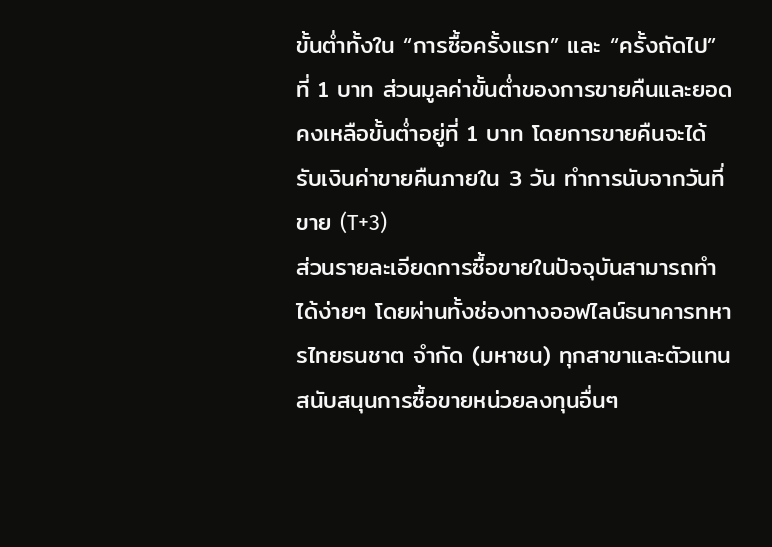ขั้นต่ำทั้งใน “การซื้อครั้งแรก” และ “ครั้งถัดไป” ที่ 1 บาท ส่วนมูลค่าขั้นต่ำของการขายคืนและยอดคงเหลือขั้นต่ำอยู่ที่ 1 บาท โดยการขายคืนจะได้รับเงินค่าขายคืนภายใน 3 วัน ทำการนับจากวันที่ขาย (T+3)
ส่วนรายละเอียดการซื้อขายในปัจจุบันสามารถทำได้ง่ายๆ โดยผ่านทั้งช่องทางออฟไลน์ธนาคารทหารไทยธนชาต จำกัด (มหาชน) ทุกสาขาและตัวแทนสนับสนุนการซื้อขายหน่วยลงทุนอื่นๆ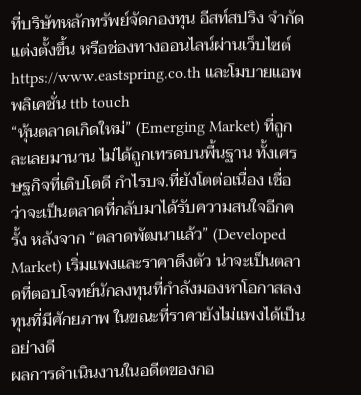ที่บริษัทหลักทรัพย์จัดกองทุน อีสท์สปริง จำกัด แต่งตั้งขึ้น หรือช่องทางออนไลน์ผ่านเว็บไซต์ https://www.eastspring.co.th และโมบายแอพพลิเคชั่น ttb touch
“หุ้นตลาดเกิดใหม่” (Emerging Market) ที่ถูกละเลยมานาน ไม่ได้ถูกเทรดบนพื้นฐาน ทั้งเศรษฐกิจที่เติบโตดี กำไรบจ.ที่ยังโตต่อเนื่อง เชื่อว่าจะเป็นตลาดที่กลับมาได้รับความสนใจอีกครั้ง หลังจาก “ตลาดพัฒนาแล้ว” (Developed Market) เริ่มแพงและราคาตึงตัว น่าจะเป็นตลาดที่ตอบโจทย์นักลงทุนที่กำลังมองหาโอกาสลงทุนที่มีศักยภาพ ในขณะที่ราคายังไม่แพงได้เป็นอย่างดี
ผลการดำเนินงานในอดีตของกอ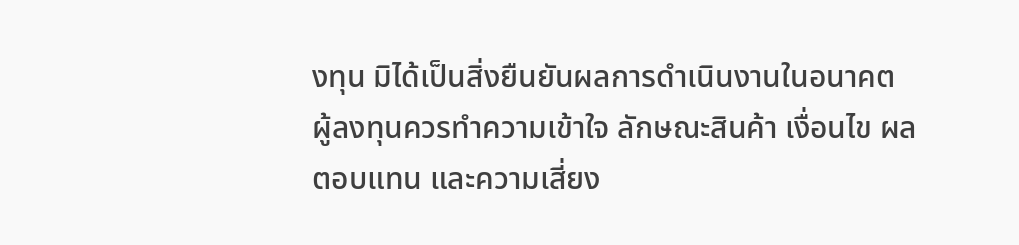งทุน มิได้เป็นสิ่งยืนยันผลการดำเนินงานในอนาคต ผู้ลงทุนควรทำความเข้าใจ ลักษณะสินค้า เงื่อนไข ผลตอบแทน และความเสี่ยง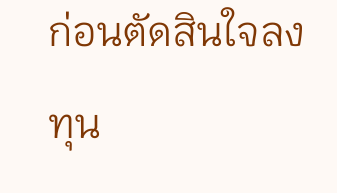ก่อนตัดสินใจลงทุน